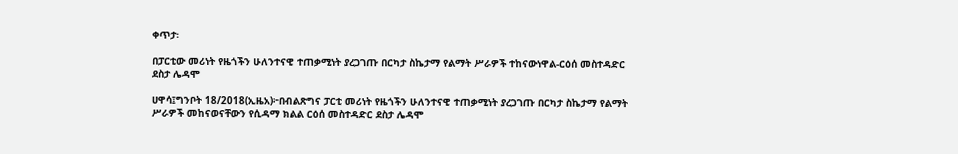ቀጥታ፡

በፓርቲው መሪነት የዜጎችን ሁለንተናዊ ተጠቃሚነት ያረጋገጡ በርካታ ስኬታማ የልማት ሥራዎች ተከናውነዋል-ርዕሰ መስተዳድር ደስታ ሌዳሞ

ሀዋሳ፤ግንቦት 18/2018(ኢዜአ)፦በብልጽግና ፓርቲ መሪነት የዜጎችን ሁለንተናዊ ተጠቃሚነት ያረጋገጡ በርካታ ስኬታማ የልማት ሥራዎች መከናወናቸውን የሲዳማ ክልል ርዕሰ መስተዳድር ደስታ ሌዳሞ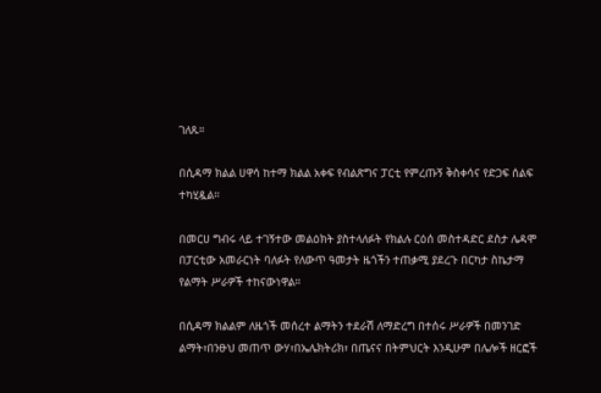ገለጹ።

በሲዳማ ክልል ሀዋሳ ከተማ ክልል አቀፍ የብልጽግና ፓርቲ የምረጡኝ ቅስቀሳና የድጋፍ ሰልፍ ተካሂዷል።

በመርሀ ግብሩ ላይ ተገኝተው መልዕክት ያስተላለፉት የክልሉ ርዕሰ መስተዳድር ደስታ ሌዳሞ በፓርቲው አመራርነት ባለፉት የለውጥ ዓመታት ዜጎችን ተጠቃሚ ያደረጉ በርካታ ስኬታማ የልማት ሥራዎች ተከናውነዋል።

በሲዳማ ክልልም ለዜጎች መሰረተ ልማትን ተደራሽ ለማድረግ በተሰሩ ሥራዎች በመንገድ ልማት፣በንፁህ መጠጥ ውሃ፣በኤሌክትሪክ፣ በጤናና በትምህርት እንዲሁም በሌሎች ዘርፎች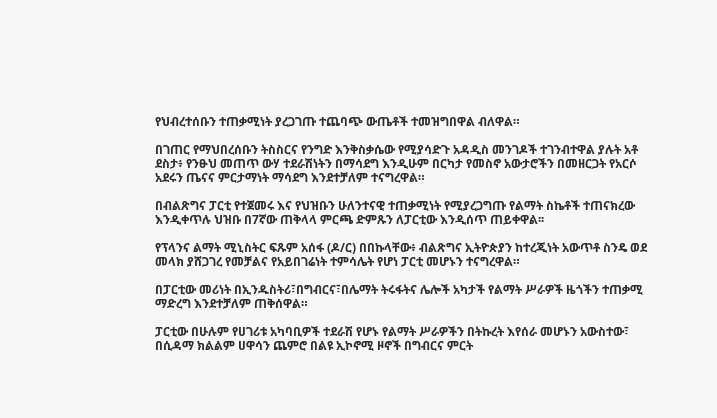የህብረተሰቡን ተጠቃሚነት ያረጋገጡ ተጨባጭ ውጤቶች ተመዝግበዋል ብለዋል።

በገጠር የማህበረሰቡን ትስስርና የንግድ እንቅስቃሴው የሚያሳድጉ አዳዲስ መንገዶች ተገንብተዋል ያሉት አቶ ደስታ፥ የንፁህ መጠጥ ውሃ ተደራሽነትን በማሳደግ እንዲሁም በርካታ የመስኖ አውታሮችን በመዘርጋት የአርሶ አደሩን ጤናና ምርታማነት ማሳደግ እንደተቻለም ተናግረዋል።

በብልጽግና ፓርቲ የተጀመሩ እና የህዝቡን ሁለንተናዊ ተጠቃሚነት የሚያረጋግጡ የልማት ስኬቶች ተጠናክረው እንዲቀጥሉ ህዝቡ በ7ኛው ጠቅላላ ምርጫ ድምጹን ለፓርቲው እንዲሰጥ ጠይቀዋል፡፡

የፕላንና ልማት ሚኒስትር ፍጹም አሰፋ (ዶ/ር) በበኩላቸው፥ ብልጽግና ኢትዮጵያን ከተረጂነት አውጥቶ ስንዴ ወደ መላክ ያሸጋገረ የመቻልና የአይበገሬነት ተምሳሌት የሆነ ፓርቲ መሆኑን ተናግረዋል።

በፓርቲው መሪነት በኢንዱስትሪ፣በግብርና፣በሌማት ትሩፋትና ሌሎች አካታች የልማት ሥራዎች ዜጎችን ተጠቃሚ ማድረግ እንደተቻለም ጠቅሰዋል።

ፓርቲው በሁሉም የሀገሪቱ አካባቢዎች ተደራሽ የሆኑ የልማት ሥራዎችን በትኩረት እየሰራ መሆኑን አውስተው፣ በሲዳማ ክልልም ሀዋሳን ጨምሮ በልዩ ኢኮኖሚ ዞኖች በግብርና ምርት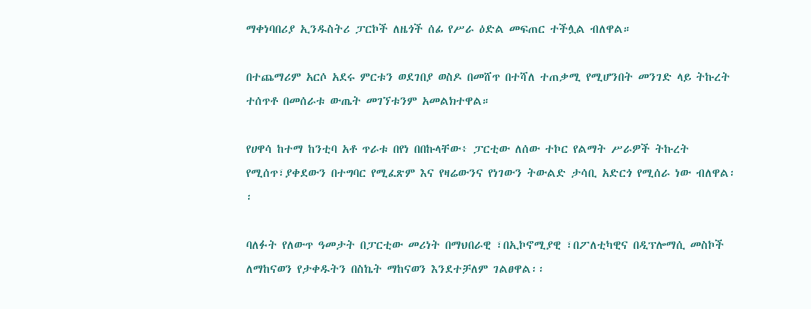ማቀነባበሪያ ኢንዱስትሪ ፓርኮች ለዜጎች ሰፊ የሥራ ዕድል መፍጠር ተችሏል ብለዋል።

በተጨማሪም አርሶ አደሩ ምርቱን ወደገበያ ወስዶ በመሸጥ በተሻለ ተጠቃሚ የሚሆንበት መንገድ ላይ ትኩረት ተሰጥቶ በመሰራቱ ውጤት መገኘቱንም አመልክተዋል።

የሀዋሳ ከተማ ከንቲባ አቶ ጥራቱ በየነ በበኩላቸው፥ ፓርቲው ለሰው ተኮር የልማት ሥራዎች ትኩረት የሚሰጥ፣ያቀደውን በተግባር የሚፈጽም እና የዛሬውንና የነገውን ትውልድ ታሳቢ አድርጎ የሚሰራ ነው ብለዋል፡፡

ባለፉት የለውጥ ዓመታት በፓርቲው መሪነት በማህበራዊ ፣በኢኮኖሚያዊ ፣በፖለቲካዊና በዲፕሎማሲ መስኮች ለማከናወን የታቀዱትን በስኬት ማከናወን እንደተቻለም ገልፀዋል፡፡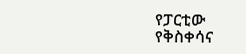የፓርቲው የቅስቀሳና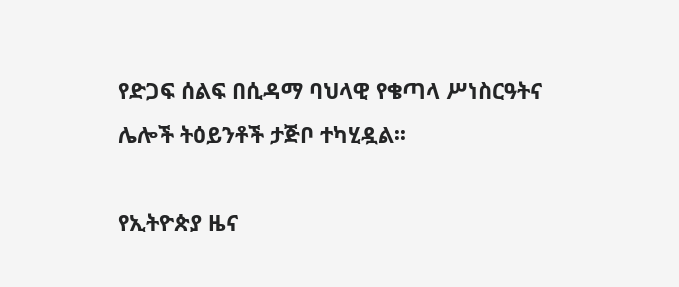የድጋፍ ሰልፍ በሲዳማ ባህላዊ የቄጣላ ሥነስርዓትና ሌሎች ትዕይንቶች ታጅቦ ተካሂዷል፡፡

የኢትዮጵያ ዜና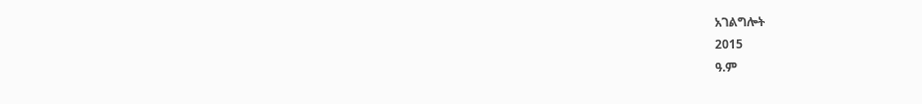አገልግሎት
2015
ዓ.ም